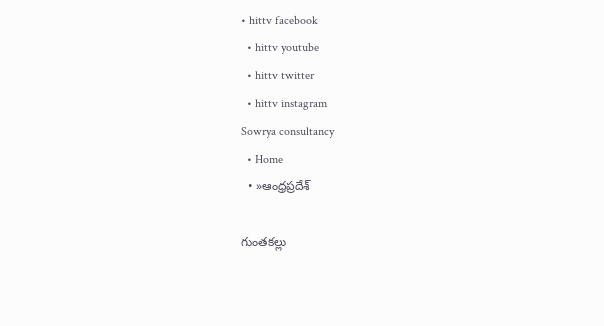• hittv facebook
  • hittv youtube
  • hittv twitter
  • hittv instagram
Sowrya consultancy
  • Home
  • »ఆంధ్రప్రదేశ్

గుంతకల్లు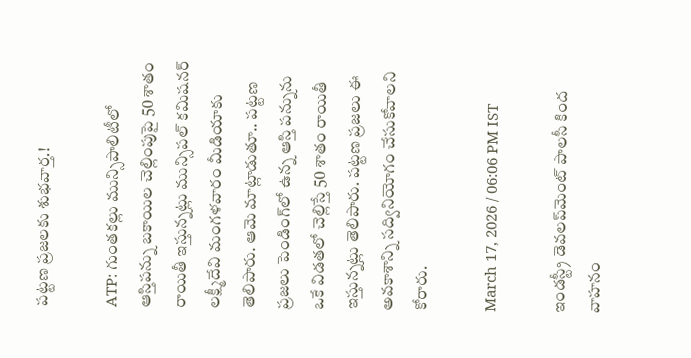పట్టణ ప్రజలకు శుభవార్త.!

ATP: గుంతకల్లు మున్సిపాలిటీలో ఆస్తిపన్ను బకాయిల చెల్లింపుపై 50 శాతం రాయితీ ఇస్తున్నట్లు మున్సిపల్ కమిషనర్ లక్ష్మీదేవి మంగళవారం మీడియాకు తెలిపారు. ఆమె మాట్లాడుతూ.. పట్టణ ప్రజలు పెండింగ్‌లో ఉన్న ఆస్తి పన్నును ఒకే విడతలో చెల్లిస్తే 50 శాతం రాయితీ ఇస్తున్నట్లు తెలిపారు. పట్టణ ప్రజలు ఈ అవకాశాన్ని సద్వినియోగం చేసుకోవాలని కోరారు.

March 17, 2026 / 06:06 PM IST

ఇండస్ట్రీ డెవలప్‌మెంట్ పాలసీ కింద వాహనం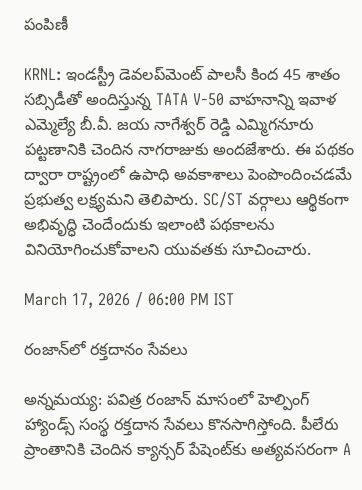పంపిణీ

KRNL: ఇండస్ట్రీ డెవలప్‌మెంట్ పాలసీ కింద 45 శాతం సబ్సిడీతో అందిస్తున్న TATA V-50 వాహనాన్ని ఇవాళ ఎమ్మెల్యే బీ.వీ. జయ నాగేశ్వర్ రెడ్డి ఎమ్మిగనూరు పట్టణానికి చెందిన నాగరాజుకు అందజేశారు. ఈ పథకం ద్వారా రాష్ట్రంలో ఉపాధి అవకాశాలు పెంపొందించడమే ప్రభుత్వ లక్ష్యమని తెలిపారు. SC/ST వర్గాలు ఆర్థికంగా అభివృద్ధి చెందేందుకు ఇలాంటి పథకాలను వినియోగించుకోవాలని యువతకు సూచించారు.

March 17, 2026 / 06:00 PM IST

రంజాన్‌లో రక్తదానం సేవలు

అన్నమయ్య: పవిత్ర రంజాన్ మాసంలో హెల్పింగ్ హ్యాండ్స్ సంస్థ రక్తదాన సేవలు కొనసాగిస్తోంది. పీలేరు ప్రాంతానికి చెందిన క్యాన్సర్ పేషెంట్‌కు అత్యవసరంగా A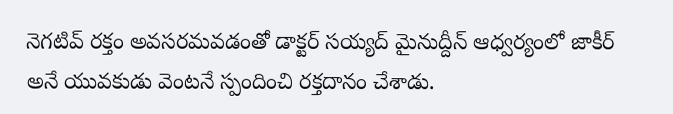నెగటివ్ రక్తం అవసరమవడంతో డాక్టర్ సయ్యద్ మైనుద్దీన్ ఆధ్వర్యంలో జాకీర్ అనే యువకుడు వెంటనే స్పందించి రక్తదానం చేశాడు.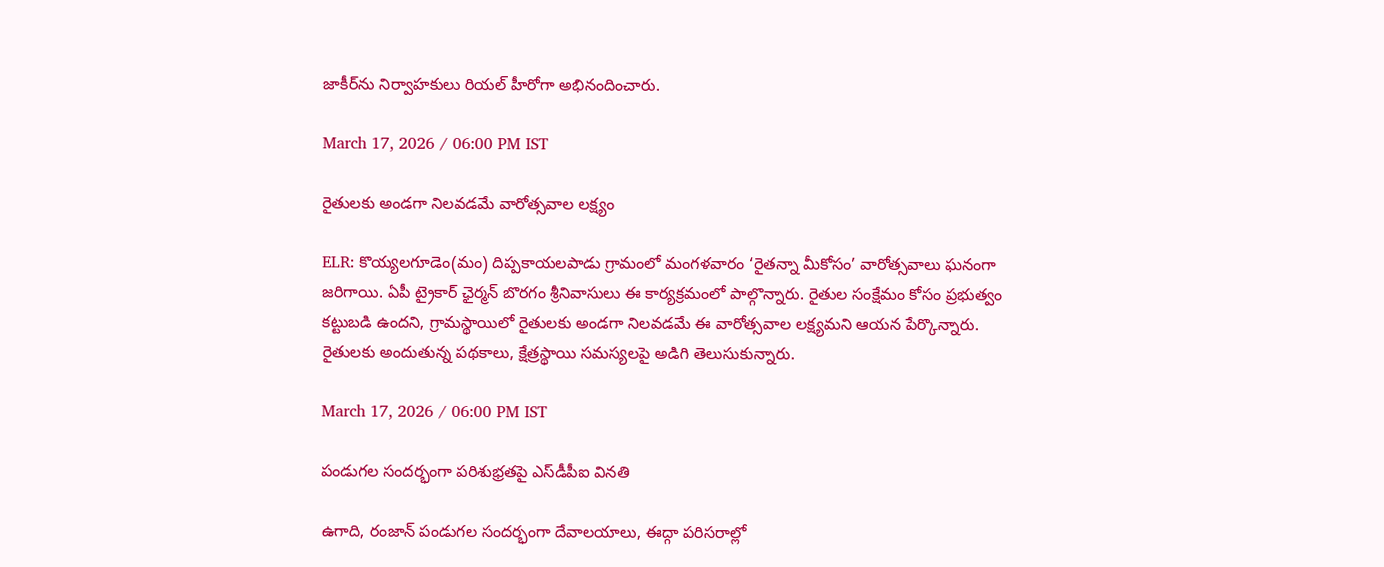జాకీర్‌ను నిర్వాహకులు రియల్ హీరోగా అభినందించారు.

March 17, 2026 / 06:00 PM IST

రైతులకు అండగా నిలవడమే వారోత్సవాల లక్ష్యం

ELR: కొయ్యలగూడెం(మం) దిప్పకాయలపాడు గ్రామంలో మంగళవారం ‘రైతన్నా మీకోసం’ వారోత్సవాలు ఘనంగా జరిగాయి. ఏపీ ట్రైకార్ ఛైర్మన్ బొరగం శ్రీనివాసులు ఈ కార్యక్రమంలో పాల్గొన్నారు. రైతుల సంక్షేమం కోసం ప్రభుత్వం కట్టుబడి ఉందని, గ్రామస్థాయిలో రైతులకు అండగా నిలవడమే ఈ వారోత్సవాల లక్ష్యమని ఆయన పేర్కొన్నారు. రైతులకు అందుతున్న పథకాలు, క్షేత్రస్థాయి సమస్యలపై అడిగి తెలుసుకున్నారు.

March 17, 2026 / 06:00 PM IST

పండుగల సందర్భంగా పరిశుభ్రతపై ఎస్‌డీపీఐ వినతి

ఉగాది, రంజాన్ పండుగల సందర్భంగా దేవాలయాలు, ఈద్గా పరిసరాల్లో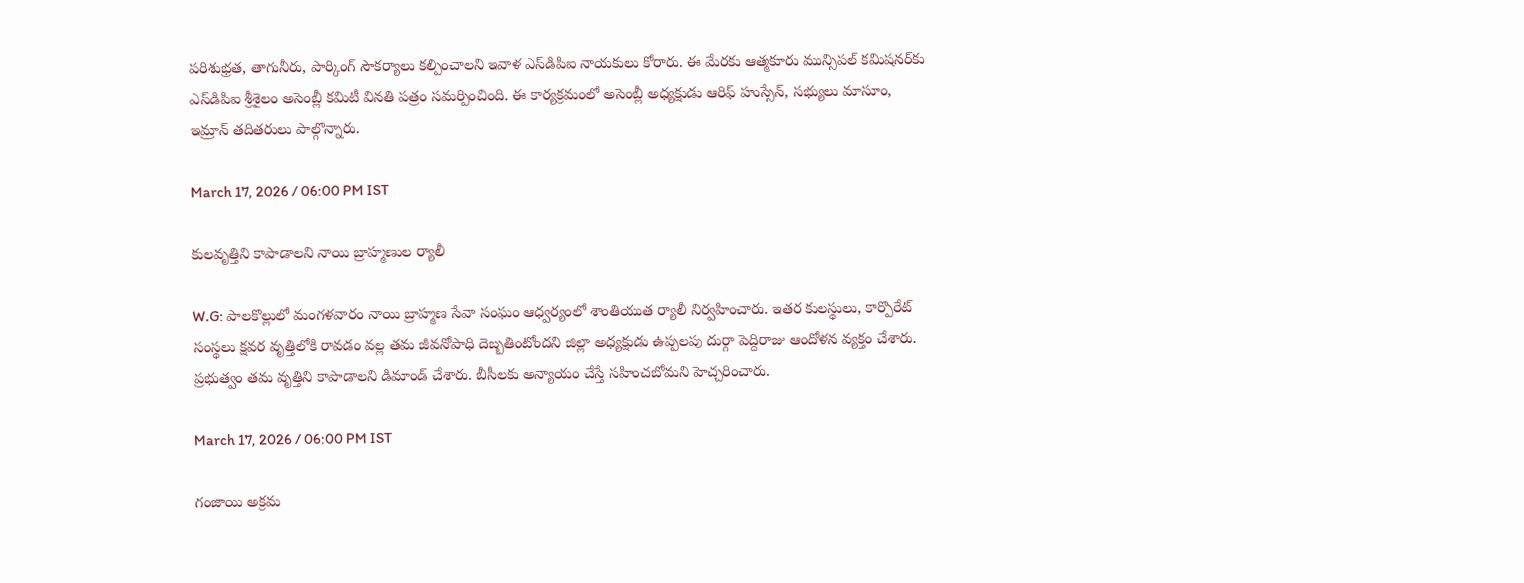పరిశుభ్రత, తాగునీరు, పార్కింగ్ సౌకర్యాలు కల్పించాలని ఇవాళ ఎస్‌డిపిఐ నాయకులు కోరారు. ఈ మేరకు ఆత్మకూరు మున్సిపల్ కమిషనర్‌కు ఎస్‌డిపిఐ శ్రీశైలం అసెంబ్లీ కమిటీ వినతి పత్రం సమర్పించింది. ఈ కార్యక్రమంలో అసెంబ్లీ అధ్యక్షుడు ఆరిఫ్ హుస్సేన్, సభ్యులు మాసూం, ఇమ్రాన్ తదితరులు పాల్గొన్నారు.

March 17, 2026 / 06:00 PM IST

కులవృత్తిని కాపాడాలని నాయి బ్రాహ్మణుల ర్యాలీ

W.G: పాలకొల్లులో మంగళవారం నాయి బ్రాహ్మణ సేవా సంఘం ఆధ్వర్యంలో శాంతియుత ర్యాలీ నిర్వహించారు. ఇతర కులస్థులు, కార్పొరేట్ సంస్థలు క్షవర వృత్తిలోకి రావడం వల్ల తమ జీవనోపాధి దెబ్బతింటోందని జిల్లా అధ్యక్షుడు ఉప్పలపు దుర్గా పెద్దిరాజు ఆందోళన వ్యక్తం చేశారు. ప్రభుత్వం తమ వృత్తిని కాపాడాలని డిమాండ్ చేశారు. బీసీలకు అన్యాయం చేస్తే సహించబోమని హెచ్చరించారు.

March 17, 2026 / 06:00 PM IST

గంజాయి అక్రమ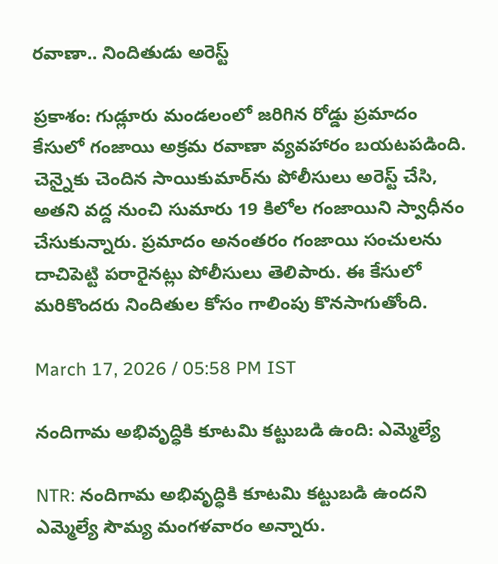రవాణా.. నిందితుడు అరెస్ట్

ప్రకాశం: గుడ్లూరు మండలంలో జరిగిన రోడ్డు ప్రమాదం కేసులో గంజాయి అక్రమ రవాణా వ్యవహారం బయటపడింది. చెన్నైకు చెందిన సాయికుమార్‌ను పోలీసులు అరెస్ట్ చేసి, అతని వద్ద నుంచి సుమారు 19 కిలోల గంజాయిని స్వాధీనం చేసుకున్నారు. ప్రమాదం అనంతరం గంజాయి సంచులను దాచిపెట్టి పరారైనట్లు పోలీసులు తెలిపారు. ఈ కేసులో మరికొందరు నిందితుల కోసం గాలింపు కొనసాగుతోంది.

March 17, 2026 / 05:58 PM IST

నందిగామ అభివృద్ధికి కూటమి కట్టుబడి ఉంది: ఎమ్మెల్యే

NTR: నందిగామ అభివృద్ధికి కూటమి కట్టుబడి ఉందని ఎమ్మెల్యే సౌమ్య మంగళవారం అన్నారు.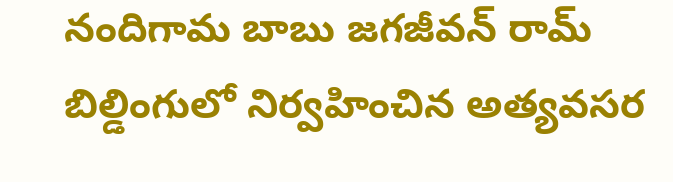నందిగామ బాబు జగజీవన్ రామ్ బిల్డింగులో నిర్వహించిన అత్యవసర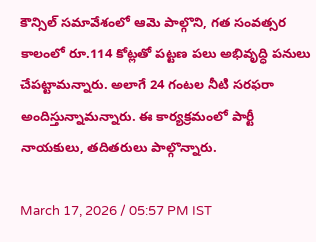కౌన్సిల్ సమావేశంలో ఆమె పాల్గొని, గత సంవత్సర కాలంలో రూ.114 కోట్లతో పట్టణ పలు అభివృద్ధి పనులు చేపట్టామన్నారు. అలాగే 24 గంటల నీటి సరఫరా అందిస్తున్నామన్నారు. ఈ కార్యక్రమంలో పార్టీ నాయకులు, తదితరులు పాల్గొన్నారు.

March 17, 2026 / 05:57 PM IST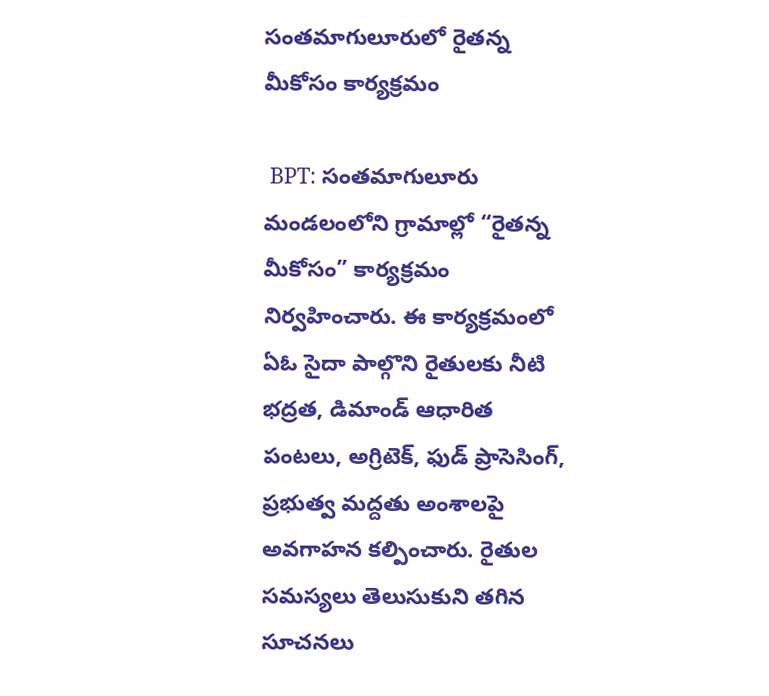సంతమాగులూరులో రైతన్న మీకోసం కార్యక్రమం

 BPT: సంతమాగులూరు మండలంలోని గ్రామాల్లో “రైతన్న మీకోసం” కార్యక్రమం నిర్వహించారు. ఈ కార్యక్రమంలో ఏఓ సైదా పాల్గొని రైతులకు నీటి భద్రత, డిమాండ్ ఆధారిత పంటలు, అగ్రిటెక్, ఫుడ్ ప్రాసెసింగ్, ప్రభుత్వ మద్దతు అంశాలపై అవగాహన కల్పించారు. రైతుల సమస్యలు తెలుసుకుని తగిన సూచనలు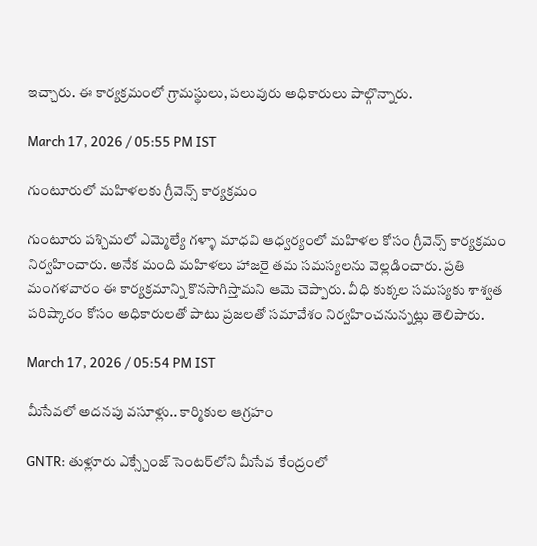ఇచ్చారు. ఈ కార్యక్రమంలో గ్రామస్థులు, పలువురు అధికారులు పాల్గొన్నారు.

March 17, 2026 / 05:55 PM IST

గుంటూరులో మహిళలకు గ్రీవెన్స్ కార్యక్రమం

గుంటూరు పశ్చిమలో ఎమ్మెల్యే గళ్ళా మాధవి ఆధ్వర్యంలో మహిళల కోసం గ్రీవెన్స్ కార్యక్రమం నిర్వహించారు. అనేక మంది మహిళలు హాజరై తమ సమస్యలను వెల్లడించారు. ప్రతి మంగళవారం ఈ కార్యక్రమాన్ని కొనసాగిస్తామని ఆమె చెప్పారు. వీధి కుక్కల సమస్యకు శాశ్వత పరిష్కారం కోసం అధికారులతో పాటు ప్రజలతో సమావేశం నిర్వహించనున్నట్లు తెలిపారు.

March 17, 2026 / 05:54 PM IST

మీసేవలో అదనపు వసూళ్లు.. కార్మికుల ఆగ్రహం

GNTR: తుళ్లూరు ఎక్స్చేంజ్ సెంటర్‌లోని మీసేవ కేంద్రంలో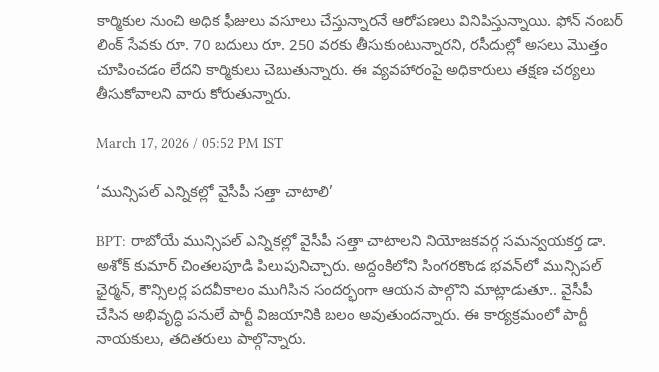కార్మికుల నుంచి అధిక ఫీజులు వసూలు చేస్తున్నారనే ఆరోపణలు వినిపిస్తున్నాయి. ఫోన్ నంబర్ లింక్ సేవకు రూ. 70 బదులు రూ. 250 వరకు తీసుకుంటున్నారని, రసీదుల్లో అసలు మొత్తం చూపించడం లేదని కార్మికులు చెబుతున్నారు. ఈ వ్యవహారంపై అధికారులు తక్షణ చర్యలు తీసుకోవాలని వారు కోరుతున్నారు.

March 17, 2026 / 05:52 PM IST

‘మున్సిపల్ ఎన్నికల్లో వైసీపీ సత్తా చాటాలి’

BPT: రాబోయే మున్సిపల్ ఎన్నికల్లో వైసీపీ సత్తా చాటాలని నియోజకవర్గ సమన్వయకర్త డా. అశోక్ కుమార్ చింతలపూడి పిలుపునిచ్చారు. అద్దంకిలోని సింగరకొండ భవన్‌లో మున్సిపల్ ఛైర్మన్, కౌన్సిలర్ల పదవీకాలం ముగిసిన సందర్భంగా ఆయన పాల్గొని మాట్లాడుతూ.. వైసీపీ చేసిన అభివృద్ధి పనులే పార్టీ విజయానికి బలం అవుతుందన్నారు. ఈ కార్యక్రమంలో పార్టీ నాయకులు, తదితరులు పాల్గొన్నారు.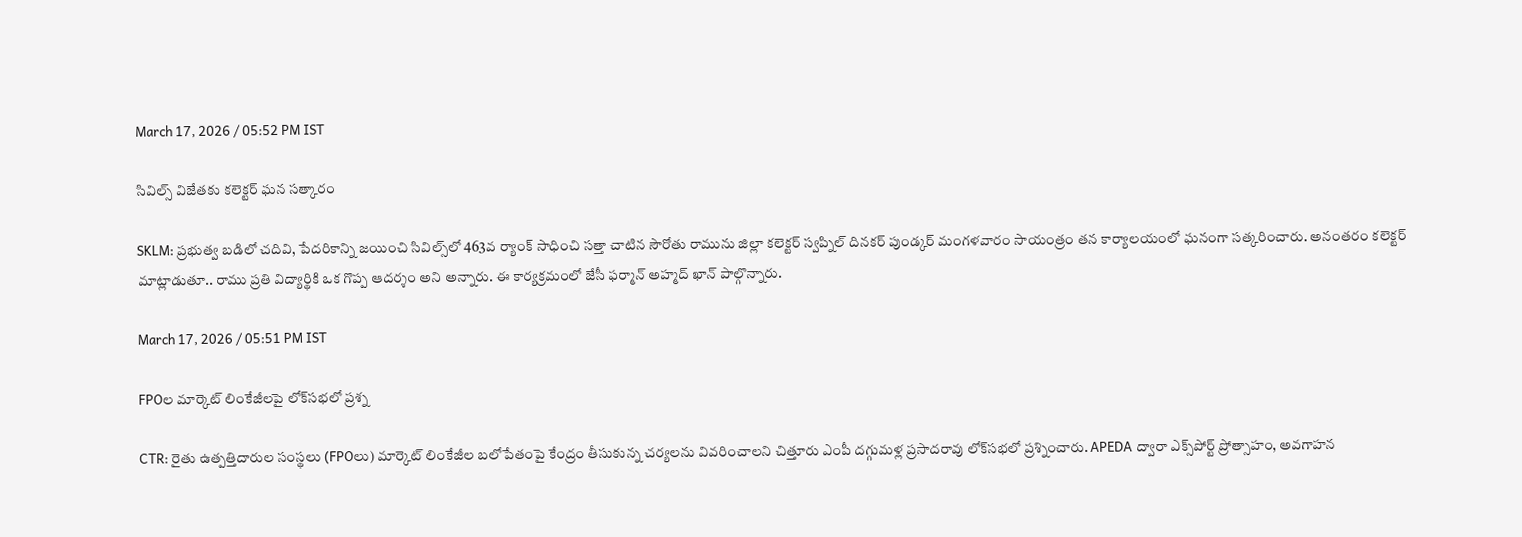March 17, 2026 / 05:52 PM IST

సివిల్స్ విజేతకు కలెక్టర్ ఘన సత్కారం

SKLM: ప్రభుత్వ బడిలో చదివి, పేదరికాన్ని జయించి సివిల్స్‌లో 463వ ర్యాంక్ సాధించి సత్తా చాటిన సౌరోతు రామును జిల్లా కలెక్టర్ స్వప్నిల్ దినకర్ పుండ్కర్ మంగళవారం సాయంత్రం తన కార్యాలయంలో ఘనంగా సత్కరించారు. అనంతరం కలెక్టర్ మాట్లాడుతూ.. రాము ప్రతి విద్యార్థికి ఒక గొప్ప ఆదర్శం అని అన్నారు. ఈ కార్యక్రమంలో జేసీ ఫర్మాన్ అహ్మద్ ఖాన్ పాల్గొన్నారు.

March 17, 2026 / 05:51 PM IST

FPOల మార్కెట్ లింకేజీలపై లోక్‌సభలో ప్రశ్న

CTR: రైతు ఉత్పత్తిదారుల సంస్థలు (FPOలు) మార్కెట్ లింకేజీల బలోపేతంపై కేంద్రం తీసుకున్న చర్యలను వివరించాలని చిత్తూరు ఎంపీ దగ్గుమళ్ల ప్రసాదరావు లోక్‌సభలో ప్రశ్నించారు. APEDA ద్వారా ఎక్స్‌పోర్ట్ ప్రోత్సాహం, అవగాహన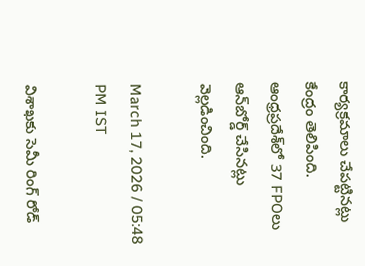కార్యక్రమాలు చేపట్టినట్లు కేంద్రం తెలిపింది. ఆంధ్రప్రదేశ్‌లో 37 FPOలు ఆన్‌బోర్డ్ చేసినట్లు వెల్లడించింది.

March 17, 2026 / 05:48 PM IST

విశాఖకు సెమీ రింగ్ రోడ్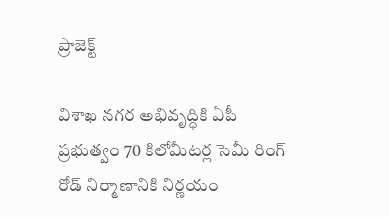ప్రాజెక్ట్

విశాఖ నగర అభివృద్ధికి ఏపీ ప్రభుత్వం 70 కిలోమీటర్ల సెమీ రింగ్ రోడ్ నిర్మాణానికి నిర్ణయం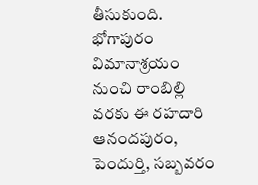తీసుకుంది. భోగాపురం విమానాశ్రయం నుంచి రాంబిల్లి వరకు ఈ రహదారి ఆనందపురం, పెందుర్తి, సబ్బవరం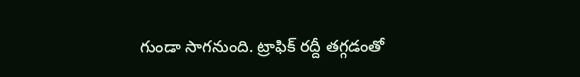గుండా సాగనుంది. ట్రాఫిక్ రద్దీ తగ్గడంతో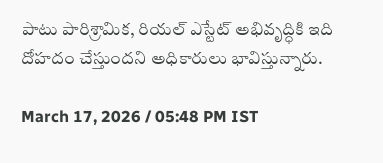పాటు పారిశ్రామిక, రియల్ ఎస్టేట్ అభివృద్ధికి ఇది దోహదం చేస్తుందని అధికారులు భావిస్తున్నారు.

March 17, 2026 / 05:48 PM IST